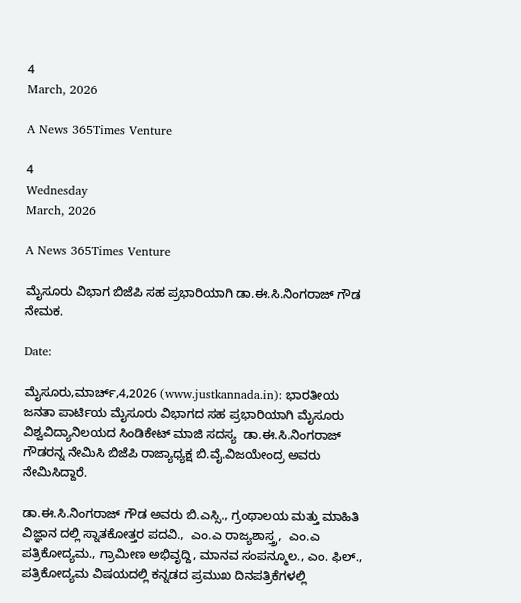4
March, 2026

A News 365Times Venture

4
Wednesday
March, 2026

A News 365Times Venture

ಮೈಸೂರು ವಿಭಾಗ ಬಿಜೆಪಿ ಸಹ ಪ್ರಭಾರಿಯಾಗಿ ಡಾ.ಈ.ಸಿ.ನಿಂಗರಾಜ್ ಗೌಡ ನೇಮಕ.

Date:

ಮೈಸೂರು,ಮಾರ್ಚ್,4,2026 (www.justkannada.in): ಭಾರತೀಯ ಜನತಾ ಪಾರ್ಟಿಯ ಮೈಸೂರು ವಿಭಾಗದ ಸಹ ಪ್ರಭಾರಿಯಾಗಿ ಮೈಸೂರು ವಿಶ್ವವಿದ್ಯಾನಿಲಯದ ಸಿಂಡಿಕೇಟ್ ಮಾಜಿ ಸದಸ್ಯ  ಡಾ.ಈ.ಸಿ.ನಿಂಗರಾಜ್ ಗೌಡರನ್ನ ನೇಮಿಸಿ ಬಿಜೆಪಿ ರಾಜ್ಯಾಧ್ಯಕ್ಷ ಬಿ.ವೈ.ವಿಜಯೇಂದ್ರ ಅವರು ನೇಮಿಸಿದ್ದಾರೆ.

ಡಾ.ಈ.ಸಿ.ನಿಂಗರಾಜ್ ಗೌಡ ಅವರು ಬಿ.ಎಸ್ಸಿ., ಗ್ರಂಥಾಲಯ ಮತ್ತು ಮಾಹಿತಿ ವಿಜ್ಞಾನ ದಲ್ಲಿ ಸ್ನಾತಕೋತ್ತರ ಪದವಿ.,  ಎಂ.ಎ ರಾಜ್ಯಶಾಸ್ತ್ರ,  ಎಂ.ಎ ಪತ್ರಿಕೋದ್ಯಮ., ಗ್ರಾಮೀಣ ಅಭಿವೃದ್ದಿ, ಮಾನವ ಸಂಪನ್ಮೂಲ., ಎಂ. ಫಿಲ್., ಪತ್ರಿಕೋದ್ಯಮ ವಿಷಯದಲ್ಲಿ ಕನ್ನಡದ ಪ್ರಮುಖ ದಿನಪತ್ರಿಕೆಗಳಲ್ಲಿ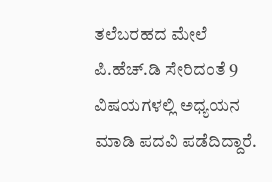ತಲೆಬರಹದ ಮೇಲೆ ಪಿ.ಹೆಚ್.ಡಿ ಸೇರಿದಂತೆ 9 ವಿಷಯಗಳಲ್ಲಿ ಅಧ್ಯಯನ ಮಾಡಿ ಪದವಿ ಪಡೆದಿದ್ದಾರೆ.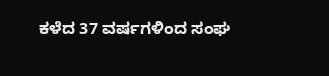ಕಳೆದ 37 ವರ್ಷಗಳಿಂದ ಸಂಘ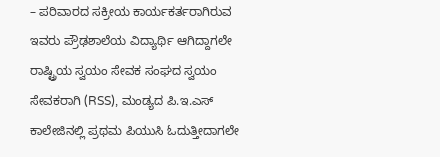– ಪರಿವಾರದ ಸಕ್ರೀಯ ಕಾರ್ಯಕರ್ತರಾಗಿರುವ ಇವರು ಪ್ರೌಢಶಾಲೆಯ ವಿದ್ಯಾರ್ಥಿ ಆಗಿದ್ದಾಗಲೇ ರಾಷ್ಟ್ರಿಯ ಸ್ವಯಂ ಸೇವಕ ಸಂಘದ ಸ್ವಯಂ ಸೇವಕರಾಗಿ (RSS), ಮಂಡ್ಯದ ಪಿ.ಇ.ಎಸ್ ಕಾಲೇಜಿನಲ್ಲಿ ಪ್ರಥಮ ಪಿಯುಸಿ ಓದುತ್ತೀದಾಗಲೇ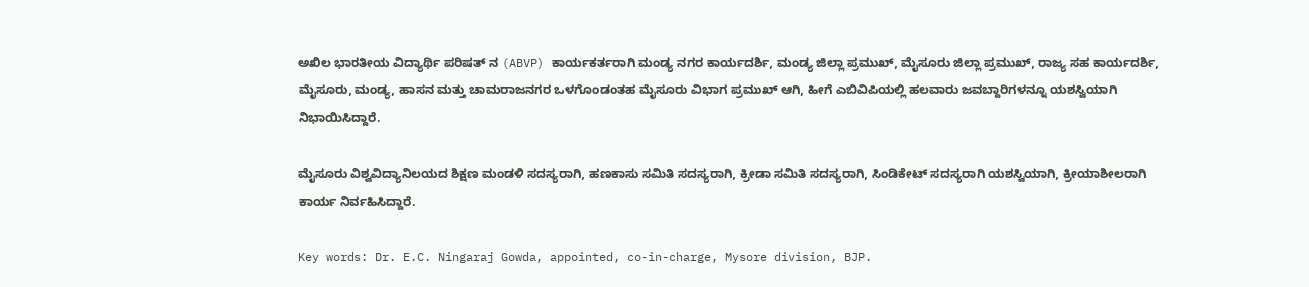ಅಖಿಲ ಭಾರತೀಯ ವಿದ್ಯಾರ್ಥಿ ಪರಿಷತ್ ನ (ABVP) ಕಾರ್ಯಕರ್ತರಾಗಿ ಮಂಡ್ಯ ನಗರ ಕಾರ್ಯದರ್ಶಿ, ಮಂಡ್ಯ ಜಿಲ್ಲಾ ಪ್ರಮುಖ್, ಮೈಸೂರು ಜಿಲ್ಲಾ ಪ್ರಮುಖ್, ರಾಜ್ಯ ಸಹ ಕಾರ್ಯದರ್ಶಿ, ಮೈಸೂರು, ಮಂಡ್ಯ, ಹಾಸನ ಮತ್ತು ಚಾಮರಾಜನಗರ ಒಳಗೊಂಡಂತಹ ಮೈಸೂರು ವಿಭಾಗ ಪ್ರಮುಖ್ ಆಗಿ, ಹೀಗೆ ಎಬಿವಿಪಿಯಲ್ಲಿ ಹಲವಾರು ಜವಬ್ದಾರಿಗಳನ್ನೂ ಯಶಸ್ವಿಯಾಗಿ ನಿಭಾಯಿಸಿದ್ದಾರೆ.

ಮೈಸೂರು ವಿಶ್ವವಿದ್ಯಾನಿಲಯದ ಶಿಕ್ಷಣ ಮಂಡಳಿ ಸದಸ್ಯರಾಗಿ, ಹಣಕಾಸು ಸಮಿತಿ ಸದಸ್ಯರಾಗಿ, ಕ್ರೀಡಾ ಸಮಿತಿ ಸದಸ್ಯರಾಗಿ, ಸಿಂಡಿಕೇಟ್ ಸದಸ್ಯರಾಗಿ ಯಶಸ್ವಿಯಾಗಿ, ಕ್ರೀಯಾಶೀಲರಾಗಿ ಕಾರ್ಯ ನಿರ್ವಹಿಸಿದ್ದಾರೆ.

Key words: Dr. E.C. Ningaraj Gowda, appointed, co-in-charge, Mysore division, BJP.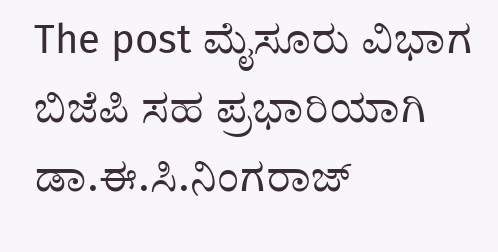The post ಮೈಸೂರು ವಿಭಾಗ ಬಿಜೆಪಿ ಸಹ ಪ್ರಭಾರಿಯಾಗಿ ಡಾ.ಈ.ಸಿ.ನಿಂಗರಾಜ್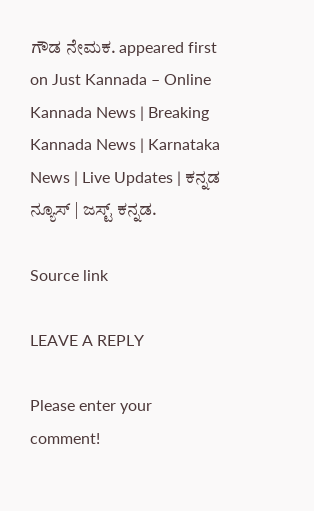ಗೌಡ ನೇಮಕ. appeared first on Just Kannada – Online Kannada News | Breaking Kannada News | Karnataka News | Live Updates | ಕನ್ನಡ ನ್ಯೂಸ್ | ಜಸ್ಟ್ ಕನ್ನಡ.

Source link

LEAVE A REPLY

Please enter your comment!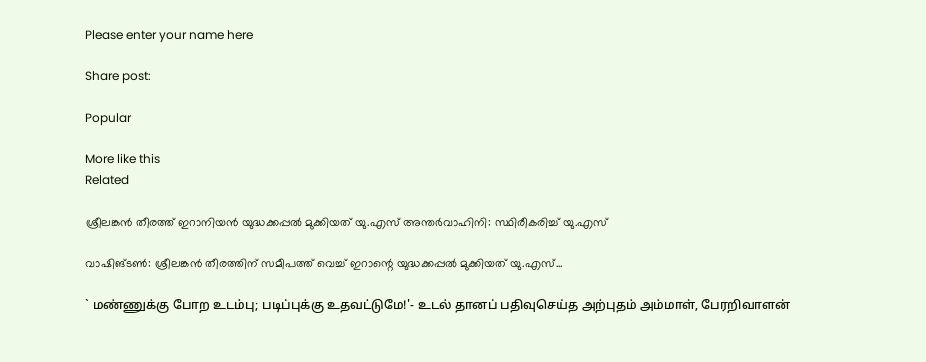Please enter your name here

Share post:

Popular

More like this
Related

ശ്രീലങ്കന്‍ തീരത്ത് ഇറാനിയന്‍ യുദ്ധക്കപ്പല്‍ മുക്കിയത് യു.എസ് അന്തര്‍വാഹിനി: സ്ഥിരീകരിച്ച് യു.എസ്

വാഷിങ്ടണ്‍: ശ്രീലങ്കന്‍ തീരത്തിന് സമീപത്ത് വെച്ച് ഇറാന്റെ യുദ്ധക്കപ്പല്‍ മുക്കിയത് യു.എസ്...

` மண்ணுக்கு போற உடம்பு; படிப்புக்கு உதவட்டுமே!'- உடல் தானப் பதிவுசெய்த அற்புதம் அம்மாள், பேரறிவாளன்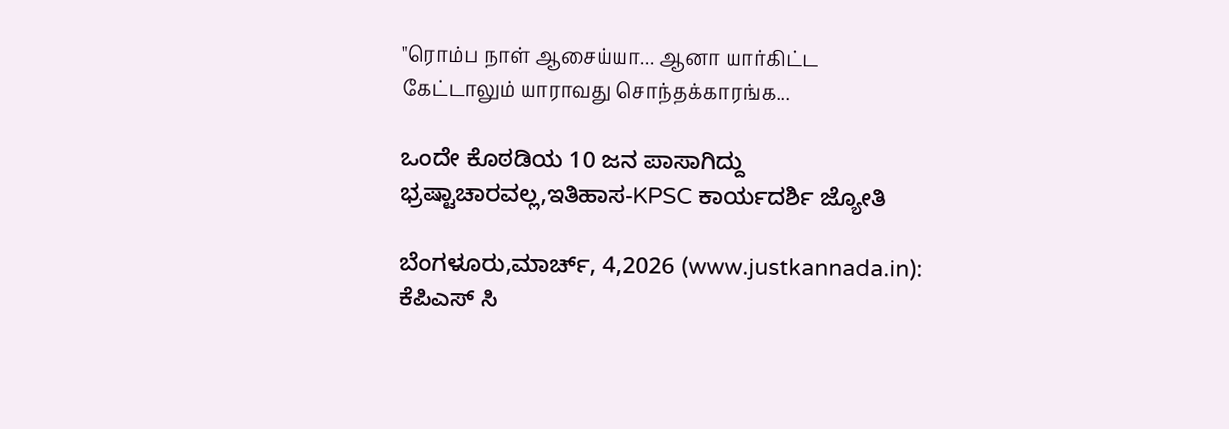"ரொம்ப நாள் ஆசைய்யா... ஆனா யார்கிட்ட கேட்டாலும் யாராவது சொந்தக்காரங்க...

ಒಂದೇ ಕೊಠಡಿಯ 10 ಜನ ಪಾಸಾಗಿದ್ದು ಭ್ರಷ್ಟಾಚಾರವಲ್ಲ,ಇತಿಹಾಸ-KPSC ಕಾರ್ಯದರ್ಶಿ ಜ್ಯೋತಿ

ಬೆಂಗಳೂರು,ಮಾರ್ಚ್, 4,2026 (www.justkannada.in): ಕೆಪಿಎಸ್‌ ಸಿ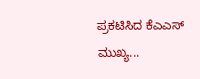ಪ್ರಕಟಿಸಿದ ಕೆಎಎಸ್ ಮುಖ್ಯ...